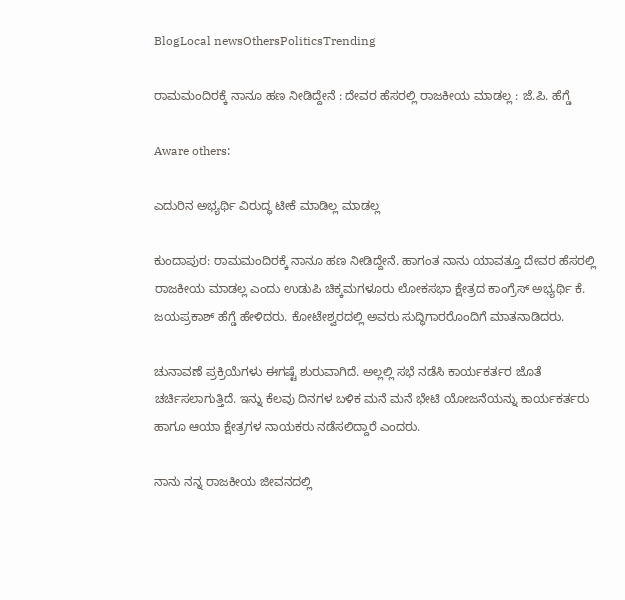BlogLocal newsOthersPoliticsTrending

ರಾಮಮಂದಿರಕ್ಕೆ ನಾನೂ ಹಣ ನೀಡಿದ್ದೇನೆ : ದೇವರ ಹೆಸರಲ್ಲಿ ರಾಜಕೀಯ ಮಾಡಲ್ಲ : ಜೆ.ಪಿ. ಹೆಗ್ಡೆ

Aware others:

ಎದುರಿನ ಅಭ್ಯರ್ಥಿ ವಿರುದ್ಧ ಟೀಕೆ ಮಾಡಿಲ್ಲ ಮಾಡಲ್ಲ

ಕುಂದಾಪುರ: ರಾಮಮಂದಿರಕ್ಕೆ ನಾನೂ ಹಣ ನೀಡಿದ್ದೇನೆ. ಹಾಗಂತ ನಾನು ಯಾವತ್ತೂ ದೇವರ ಹೆಸರಲ್ಲಿ ರಾಜಕೀಯ ಮಾಡಲ್ಲ ಎಂದು ಉಡುಪಿ ಚಿಕ್ಕಮಗಳೂರು ಲೋಕಸಭಾ ಕ್ಷೇತ್ರದ ಕಾಂಗ್ರೆಸ್ ಅಭ್ಯರ್ಥಿ ಕೆ. ಜಯಪ್ರಕಾಶ್ ಹೆಗ್ಡೆ ಹೇಳಿದರು. ಕೋಟೇಶ್ವರದಲ್ಲಿ ಅವರು ಸುದ್ಧಿಗಾರರೊಂದಿಗೆ ಮಾತನಾಡಿದರು.

ಚುನಾವಣೆ ಪ್ರಕ್ರಿಯೆಗಳು ಈಗಷ್ಟೆ ಶುರುವಾಗಿದೆ. ಅಲ್ಲಲ್ಲಿ ಸಭೆ ನಡೆಸಿ ಕಾರ್ಯಕರ್ತರ ಜೊತೆ ಚರ್ಚಿಸಲಾಗುತ್ತಿದೆ. ಇನ್ನು ಕೆಲವು ದಿನಗಳ ಬಳಿಕ ಮನೆ ಮನೆ ಭೇಟಿ ಯೋಜನೆಯನ್ನು ಕಾರ್ಯಕರ್ತರು ಹಾಗೂ ಆಯಾ ಕ್ಷೇತ್ರಗಳ ನಾಯಕರು ನಡೆಸಲಿದ್ದಾರೆ ಎಂದರು.

ನಾನು ನನ್ನ ರಾಜಕೀಯ ಜೀವನದಲ್ಲಿ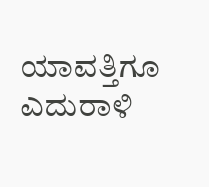ಯಾವತ್ತಿಗೂ ಎದುರಾಳಿ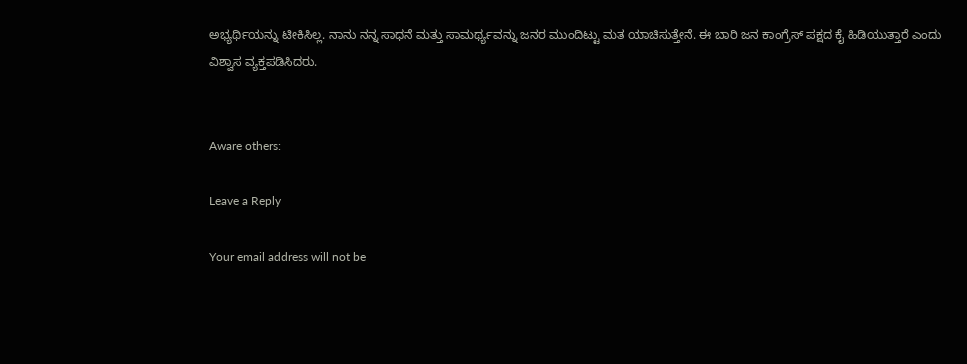ಅಭ್ಯರ್ಥಿಯನ್ನು ಟೀಕಿಸಿಲ್ಲ. ನಾನು ನನ್ನ ಸಾಧನೆ ಮತ್ತು ಸಾಮರ್ಥ್ಯವನ್ನು ಜನರ ಮುಂದಿಟ್ಟು ಮತ ಯಾಚಿಸುತ್ತೇನೆ. ಈ ಬಾರಿ ಜನ ಕಾಂಗ್ರೆಸ್ ಪಕ್ಷದ ಕೈ ಹಿಡಿಯುತ್ತಾರೆ ಎಂದು ವಿಶ್ವಾಸ ವ್ಯಕ್ತಪಡಿಸಿದರು.


Aware others:

Leave a Reply

Your email address will not be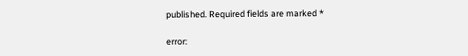published. Required fields are marked *

error: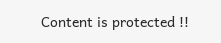Content is protected !!